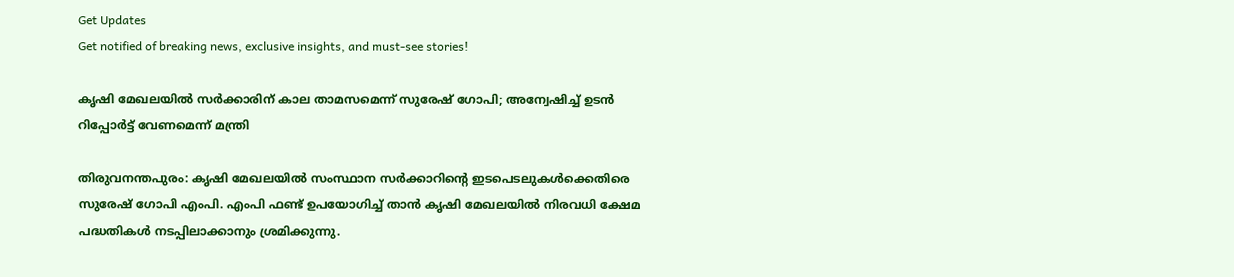Get Updates
Get notified of breaking news, exclusive insights, and must-see stories!

കൃഷി മേഖലയിൽ സർക്കാരിന് കാല താമസമെന്ന് സുരേഷ് ഗോപി; അന്വേഷിച്ച് ഉടൻ റിപ്പോർട്ട് വേണമെന്ന് മന്ത്രി

തിരുവനന്തപുരം: കൃഷി മേഖലയിൽ സംസ്ഥാന സർക്കാറിന്റെ ഇടപെടലുകൾക്കെതിരെ സുരേഷ് ഗോപി എംപി. എംപി ഫണ്ട് ഉപയോഗിച്ച് താൻ കൃഷി മേഖലയിൽ നിരവധി ക്ഷേമ പദ്ധതികൾ നടപ്പിലാക്കാനും ശ്രമിക്കുന്നു.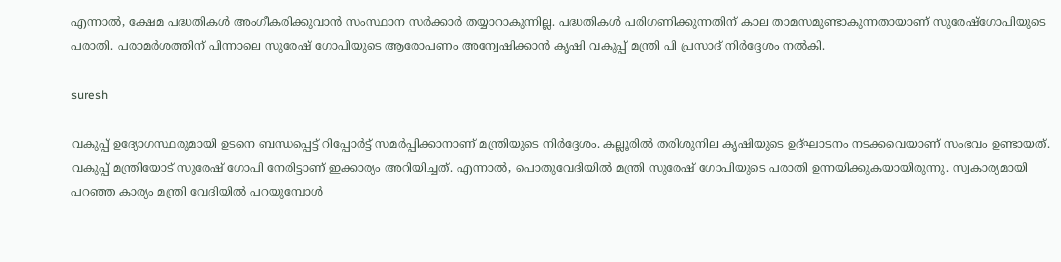എന്നാൽ, ക്ഷേമ പദ്ധതികൾ അംഗീകരിക്കുവാൻ സംസ്ഥാന സർക്കാർ തയ്യാറാകുന്നില്ല. പദ്ധതികൾ പരിഗണിക്കുന്നതിന് കാല താമസമുണ്ടാകുന്നതായാണ് സുരേഷ്ഗോപിയുടെ പരാതി. പരാമർശത്തിന് പിന്നാലെ സുരേഷ് ഗോപിയുടെ ആരോപണം അന്വേഷിക്കാൻ കൃഷി വകുപ്പ് മന്ത്രി പി പ്രസാദ് നിർദ്ദേശം നൽകി.

suresh

വകുപ്പ് ഉദ്യോഗസ്ഥരുമായി ഉടനെ ബന്ധപ്പെട്ട് റിപ്പോർട്ട് സമർപ്പിക്കാനാണ് മന്ത്രിയുടെ നിർദ്ദേശം. കല്ലൂരിൽ തരിശുനില കൃഷിയുടെ ഉദ്ഘാടനം നടക്കവെയാണ് സംഭവം ഉണ്ടായത്. വകുപ്പ് മന്ത്രിയോട് സുരേഷ് ഗോപി നേരിട്ടാണ് ഇക്കാര്യം അറിയിച്ചത്. എന്നാൽ, പൊതുവേദിയിൽ മന്ത്രി സുരേഷ് ഗോപിയുടെ പരാതി ഉന്നയിക്കുകയായിരുന്നു. സ്വകാര്യമായി പറഞ്ഞ കാര്യം മന്ത്രി വേദിയിൽ പറയുമ്പോൾ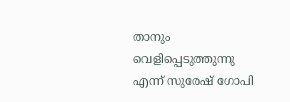താനും വെളിപ്പെടുത്തുന്നു എന്ന് സുരേഷ് ഗോപി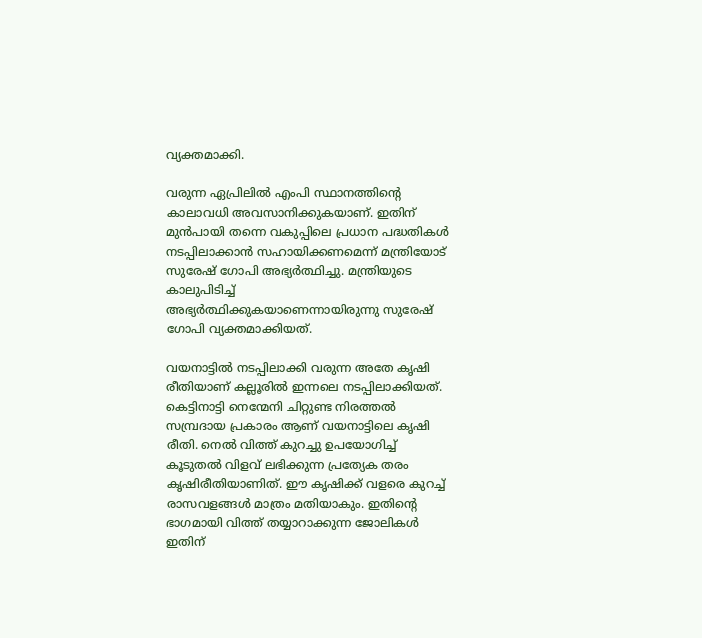വ്യക്തമാക്കി.

വരുന്ന ഏപ്രിലിൽ എംപി സ്ഥാനത്തിന്റെ കാലാവധി അവസാനിക്കുകയാണ്. ഇതിന് മുൻപായി തന്നെ വകുപ്പിലെ പ്രധാന പദ്ധതികൾ നടപ്പിലാക്കാൻ സഹായിക്കണമെന്ന് മന്ത്രിയോട് സുരേഷ് ഗോപി അഭ്യർത്ഥിച്ചു. മന്ത്രിയുടെ കാലുപിടിച്ച് അഭ്യർത്ഥിക്കുകയാണെന്നായിരുന്നു സുരേഷ് ഗോപി വ്യക്തമാക്കിയത്.

വയനാട്ടിൽ നടപ്പിലാക്കി വരുന്ന അതേ കൃഷി രീതിയാണ് കല്ലൂരിൽ ഇന്നലെ നടപ്പിലാക്കിയത്. കെട്ടിനാട്ടി നെന്മേനി ചിറ്റുണ്ട നിരത്തൽ സമ്പ്രദായ പ്രകാരം ആണ് വയനാട്ടിലെ കൃഷി രീതി. നെൽ വിത്ത് കുറച്ചു ഉപയോഗിച്ച് കൂടുതൽ വിളവ് ലഭിക്കുന്ന പ്രത്യേക തരം കൃഷിരീതിയാണിത്. ഈ കൃഷിക്ക് വളരെ കുറച്ച് രാസവളങ്ങൾ മാത്രം മതിയാകും. ഇതിന്റെ ഭാഗമായി വിത്ത് തയ്യാറാക്കുന്ന ജോലികൾ ഇതിന്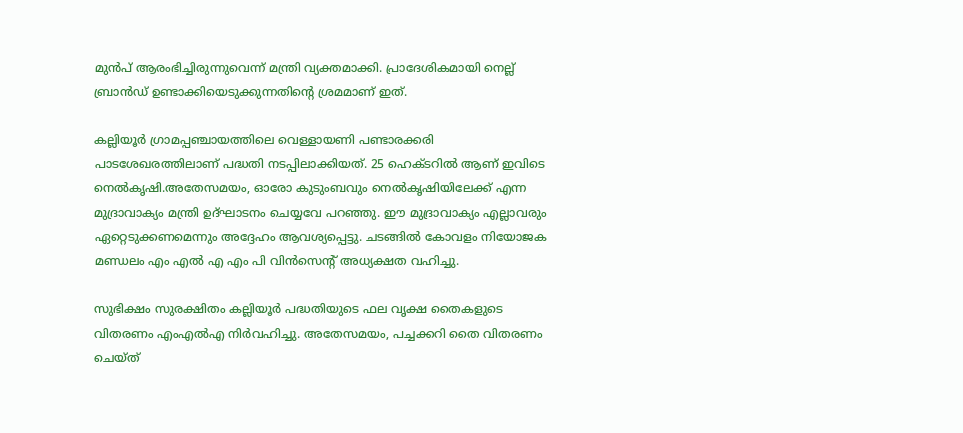മുൻപ് ആരംഭിച്ചിരുന്നുവെന്ന് മന്ത്രി വ്യക്തമാക്കി. പ്രാദേശികമായി നെല്ല് ബ്രാൻഡ് ഉണ്ടാക്കിയെടുക്കുന്നതിന്റെ ശ്രമമാണ് ഇത്.

കല്ലിയൂർ ഗ്രാമപ്പഞ്ചായത്തിലെ വെള്ളായണി പണ്ടാരക്കരി പാടശേഖരത്തിലാണ് പദ്ധതി നടപ്പിലാക്കിയത്. 25 ഹെക്ടറിൽ ആണ് ഇവിടെ നെൽകൃഷി.അതേസമയം, ഓരോ കുടുംബവും നെൽകൃഷിയിലേക്ക് എന്ന മുദ്രാവാക്യം മന്ത്രി ഉദ്ഘാടനം ചെയ്യവേ പറഞ്ഞു. ഈ മുദ്രാവാക്യം എല്ലാവരും ഏറ്റെടുക്കണമെന്നും അദ്ദേഹം ആവശ്യപ്പെട്ടു. ചടങ്ങിൽ കോവളം നിയോജക മണ്ഡലം എം എൽ എ എം പി വിൻസെന്റ് അധ്യക്ഷത വഹിച്ചു.

സുഭിക്ഷം സുരക്ഷിതം കല്ലിയൂർ പദ്ധതിയുടെ ഫല വൃക്ഷ തൈകളുടെ വിതരണം എംഎൽഎ നിർവഹിച്ചു. അതേസമയം, പച്ചക്കറി തൈ വിതരണം ചെയ്ത്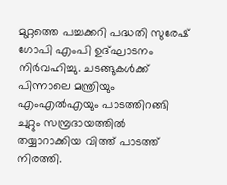മുറ്റത്തെ പച്ചക്കറി പദ്ധതി സുരേഷ് ഗോപി എംപി ഉദ്ഘാടനം നിർവഹിച്ചു. ചടങ്ങുകൾക്ക് പിന്നാലെ മന്ത്രിയും എംഎൽഎയും പാടത്തിറങ്ങി ചുറ്റും സമ്പ്രദായത്തിൽ തയ്യാറാക്കിയ വിത്ത് പാടത്ത് നിരത്തി.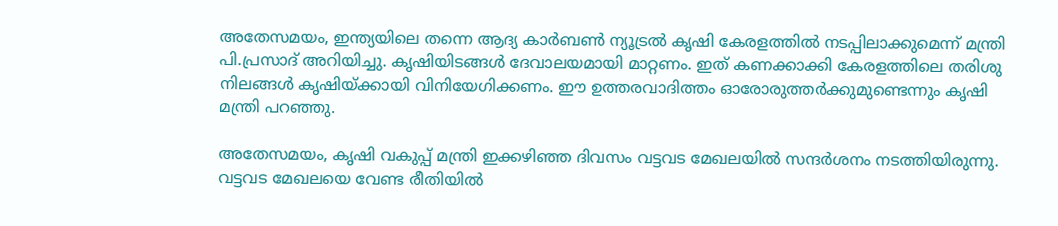അതേസമയം, ഇന്ത്യയിലെ തന്നെ ആദ്യ കാര്‍ബണ്‍ ന്യൂട്രല്‍ കൃഷി കേരളത്തിൽ നടപ്പിലാക്കുമെന്ന് മന്ത്രി പി.പ്രസാദ് അറിയിച്ചു. കൃഷിയിടങ്ങൾ ദേവാലയമായി മാറ്റണം. ഇത് കണക്കാക്കി കേരളത്തിലെ തരിശു നിലങ്ങള്‍ കൃഷിയ്ക്കായി വിനിയേഗിക്കണം. ഈ ഉത്തരവാദിത്തം ഓരോരുത്തര്‍ക്കുമുണ്ടെന്നും കൃഷി മന്ത്രി പറഞ്ഞു.

അതേസമയം, കൃഷി വകുപ്പ് മന്ത്രി ഇക്കഴിഞ്ഞ ദിവസം വട്ടവട മേഖലയിൽ സന്ദർശനം നടത്തിയിരുന്നു. വട്ടവട മേഖലയെ വേണ്ട രീതിയിൽ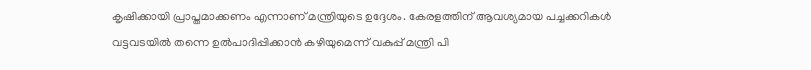കൃഷിക്കായി പ്രാപ്തമാക്കണം എന്നാണ് മന്ത്രിയുടെ ഉദ്ദേശം. കേരളത്തിന് ആവശ്യമായ പച്ചക്കറികൾ വട്ടവടയിൽ തന്നെ ഉൽപാദിപ്പിക്കാൻ കഴിയുമെന്ന് വകുപ്പ് മന്ത്രി പി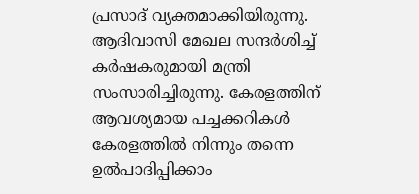പ്രസാദ് വ്യക്തമാക്കിയിരുന്നു. ആദിവാസി മേഖല സന്ദർശിച്ച് കർഷകരുമായി മന്ത്രി സംസാരിച്ചിരുന്നു. കേരളത്തിന് ആവശ്യമായ പച്ചക്കറികൾ കേരളത്തിൽ നിന്നും തന്നെ ഉൽപാദിപ്പിക്കാം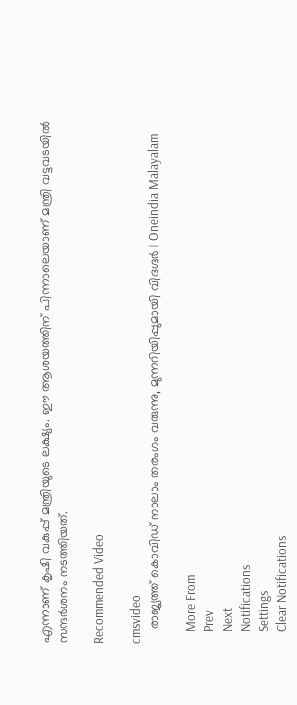എന്നാണ് കൃഷി വകുപ്പ് മന്ത്രിയുടെ ലക്ഷ്യം. ഈ ആശയത്തിന് പിന്നാലെയാണ് മന്ത്രി വട്ടവടയിൽ സന്ദർശനം നടത്തിയത്.

Recommended Video

cmsvideo
    രാജ്യത്ത് കൊവിഡ് നാലാം തരംഗം വരുന്നു, മുന്നറിയിപ്പുമായി വിദഗ്ദര്‍ | Oneindia Malayalam

    More From
    Prev
    Next
    Notifications
    Settings
    Clear Notifications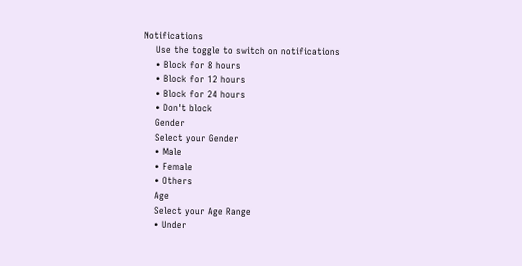Notifications
    Use the toggle to switch on notifications
    • Block for 8 hours
    • Block for 12 hours
    • Block for 24 hours
    • Don't block
    Gender
    Select your Gender
    • Male
    • Female
    • Others
    Age
    Select your Age Range
    • Under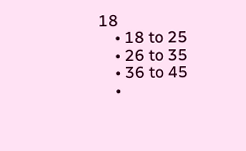18
    • 18 to 25
    • 26 to 35
    • 36 to 45
    •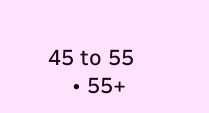45 to 55
    • 55+